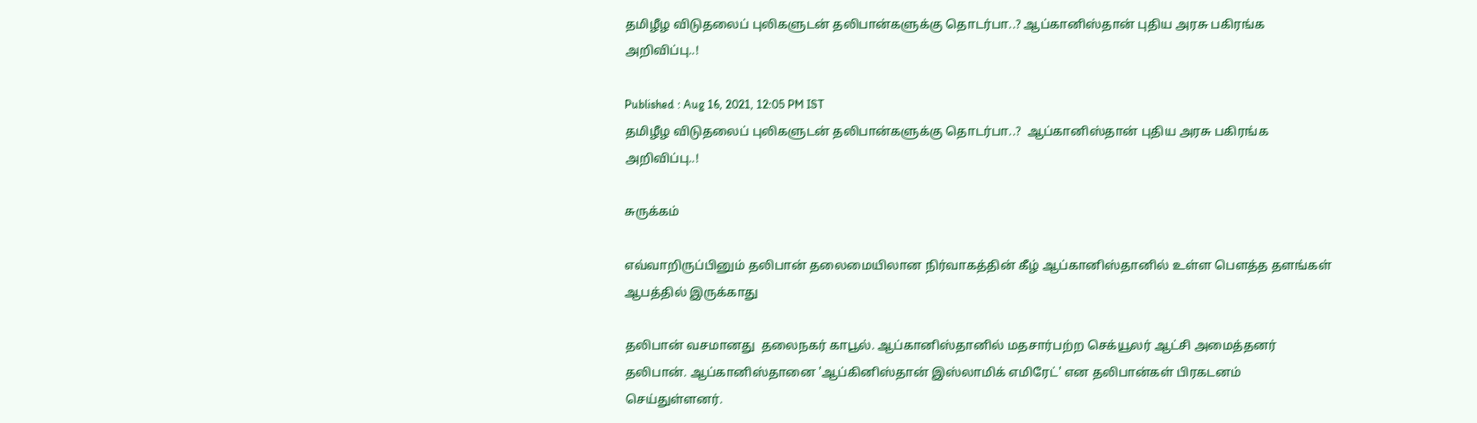தமிழீழ விடுதலைப் புலிகளுடன் தலிபான்களுக்கு தொடர்பா..? ஆப்கானிஸ்தான் புதிய அரசு பகிரங்க அறிவிப்பு..!

Published : Aug 16, 2021, 12:05 PM IST
தமிழீழ விடுதலைப் புலிகளுடன் தலிபான்களுக்கு தொடர்பா..?  ஆப்கானிஸ்தான் புதிய அரசு பகிரங்க அறிவிப்பு..!

சுருக்கம்

எவ்வாறிருப்பினும் தலிபான் தலைமையிலான நிர்வாகத்தின் கீழ் ஆப்கானிஸ்தானில் உள்ள பௌத்த தளங்கள் ஆபத்தில் இருக்காது

தலிபான் வசமானது  தலைநகர் காபூல். ஆப்கானிஸ்தானில் மதசார்பற்ற‌ செக்யூலர் ஆட்சி அமைத்தனர் தலிபான். ஆப்கானிஸ்தானை 'ஆப்கினிஸ்தான் இஸ்லாமிக் எமிரேட்' என தலிபான்கள் பிரகடனம் செய்துள்ளனர்.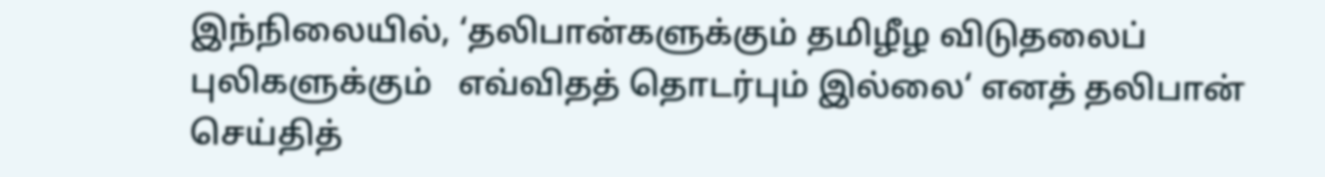இந்நிலையில், ‘தலிபான்களுக்கும் தமிழீழ விடுதலைப் புலிகளுக்கும்   எவ்விதத் தொடர்பும் இல்லை‘ எனத் தலிபான் செய்தித்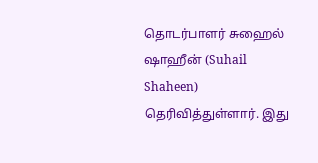தொடர்பாளர் சுஹைல் ஷாஹீன் (Suhail Shaheen) தெரிவித்துள்ளார். இது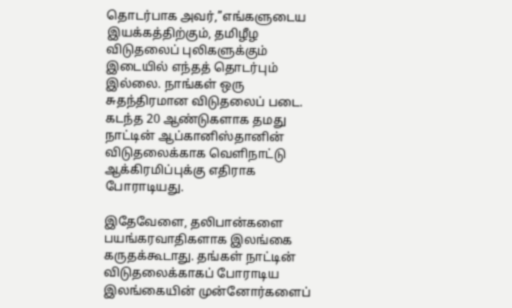தொடர்பாக அவர்,’’எங்களுடைய இயக்கத்திற்கும், தமிழீழ விடுதலைப் புலிகளுக்கும் இடையில் எந்தத் தொடர்பும் இல்லை. நாங்கள் ஒரு சுதந்திரமான விடுதலைப் படை. கடந்த 20 ஆண்டுகளாக தமது நாட்டின் ஆப்கானிஸ்தானின் விடுதலைக்காக வெளிநாட்டு ஆக்கிரமிப்புக்கு எதிராக போராடியது.

இதேவேளை, தலிபான்களை பயங்கரவாதிகளாக இலங்கை கருதக்கூடாது. தங்கள் நாட்டின் விடுதலைக்காகப் போராடிய இலங்கையின் முன்னோர்களைப்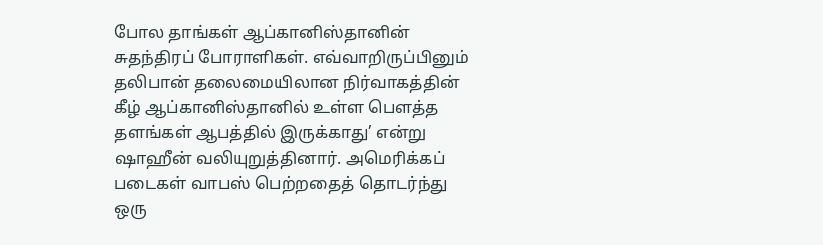போல தாங்கள் ஆப்கானிஸ்தானின் சுதந்திரப் போராளிகள். எவ்வாறிருப்பினும் தலிபான் தலைமையிலான நிர்வாகத்தின் கீழ் ஆப்கானிஸ்தானில் உள்ள பௌத்த தளங்கள் ஆபத்தில் இருக்காது’ என்று ஷாஹீன் வலியுறுத்தினார். அமெரிக்கப் படைகள் வாபஸ் பெற்றதைத் தொடர்ந்து ஒரு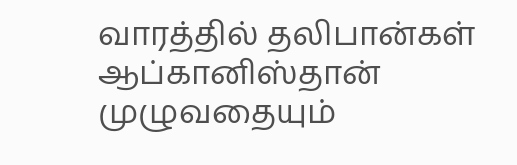வாரத்தில் தலிபான்கள் ஆப்கானிஸ்தான் முழுவதையும்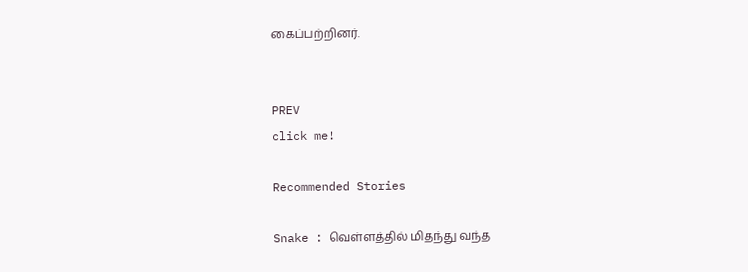கைப்பற்றினர்.


PREV
click me!

Recommended Stories

Snake : வெள்ளத்தில் மிதந்து வந்த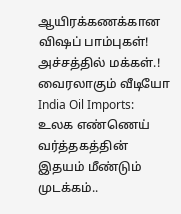ஆயிரக்கணக்கான விஷப் பாம்புகள்! அச்சத்தில் மக்கள்.! வைரலாகும் வீடியோ
India Oil Imports: உலக எண்ணெய் வர்த்தகத்தின் இதயம் மீண்டும் முடக்கம்..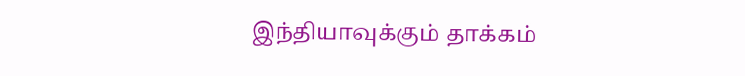இந்தியாவுக்கும் தாக்கம்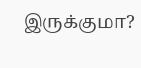இருக்குமா?